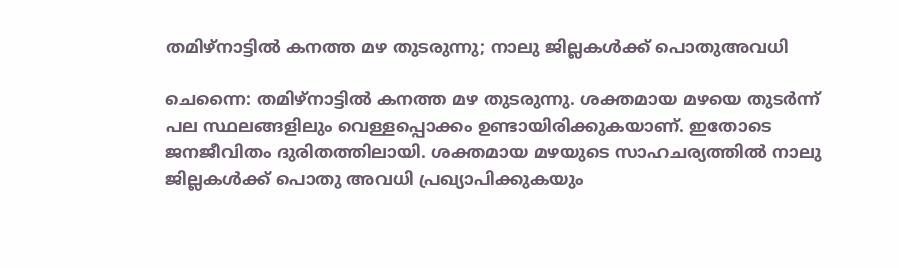തമിഴ്നാട്ടിൽ കനത്ത മഴ തുടരുന്നു; നാലു ജില്ലകൾക്ക് പൊതുഅവധി

ചെന്നൈ: തമിഴ്നാട്ടിൽ കനത്ത മഴ തുടരുന്നു. ശക്തമായ മഴയെ തുടർന്ന് പല സ്ഥലങ്ങളിലും വെള്ളപ്പൊക്കം ഉണ്ടായിരിക്കുകയാണ്. ഇതോടെ ജനജീവിതം ദുരിതത്തിലായി. ശക്തമായ മഴയുടെ സാഹചര്യത്തിൽ നാലു ജില്ലകൾക്ക് പൊതു അവധി പ്രഖ്യാപിക്കുകയും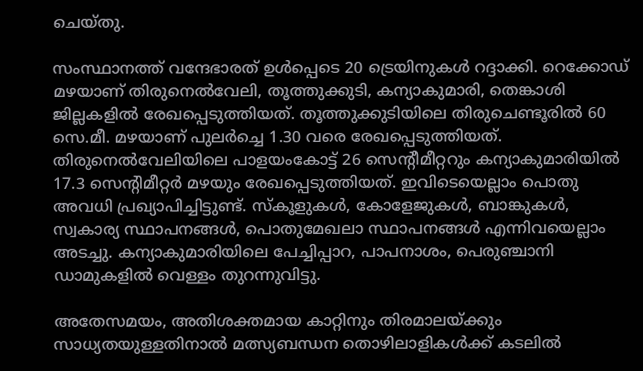ചെയ്തു.

സംസ്ഥാനത്ത് വന്ദേഭാരത് ഉൾപ്പെടെ 20 ട്രെയിനുകൾ റദ്ദാക്കി. റെക്കോഡ് മഴയാണ് തിരുനെൽവേലി, തൂത്തുക്കുടി, കന്യാകുമാരി, തെങ്കാശി ജില്ലകളിൽ രേഖപ്പെടുത്തിയത്. തൂത്തുക്കുടിയിലെ തിരുചെണ്ടൂരിൽ 60 സെ.മീ. മഴയാണ് പുലർച്ചെ 1.30 വരെ രേഖപ്പെടുത്തിയത്. തിരുനെൽവേലിയിലെ പാളയംകോട്ട് 26 സെന്റീമീറ്ററും കന്യാകുമാരിയിൽ 17.3 സെന്റിമീറ്റർ മഴയും രേഖപ്പെടുത്തിയത്. ഇവിടെയെല്ലാം പൊതു അവധി പ്രഖ്യാപിച്ചിട്ടുണ്ട്. സ്‌കൂളുകൾ, കോളേജുകൾ, ബാങ്കുകൾ, സ്വകാര്യ സ്ഥാപനങ്ങൾ, പൊതുമേഖലാ സ്ഥാപനങ്ങൾ എന്നിവയെല്ലാം അടച്ചു. കന്യാകുമാരിയിലെ പേച്ചിപ്പാറ, പാപനാശം, പെരുഞ്ചാനി ഡാമുകളിൽ വെള്ളം തുറന്നുവിട്ടു.

അതേസമയം, അതിശക്തമായ കാറ്റിനും തിരമാലയ്ക്കും സാധ്യതയുള്ളതിനാൽ മത്സ്യബന്ധന തൊഴിലാളികൾക്ക് കടലിൽ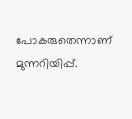പോകരുതെന്നാണ് മുന്നറിയിപ്പ്.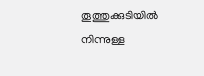തൂത്തുക്കുടിയിൽ നിന്നുള്ള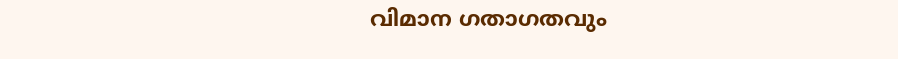വിമാന ഗതാഗതവും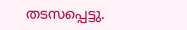തടസപ്പെട്ടു.